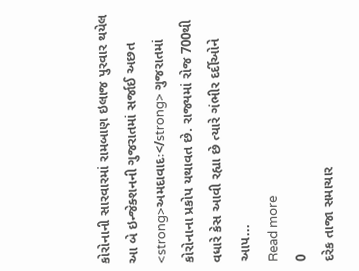કોરોનાની સારવારમાં રામબાણ ઇલાજ પુરવાર થયેલ આ બે ઇન્જેક્શનની ગુજરાતમાં સર્જાઈ અછત
<strong>અમદાવાદઃ</strong> ગુજરાતમાં કોરોનાના પ્રકોપ યથાવત છે. રાજ્યમાં રોજ 700થી વધારે કેસ આવી રહ્યા છે ત્યારે ગંભીર દર્દીઓને આપ...
Read more
0
દરેક તાજા સમાચાર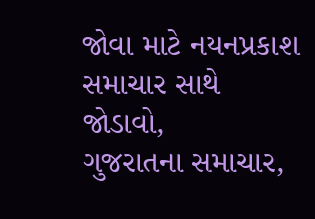જોવા માટે નયનપ્રકાશ સમાચાર સાથે જોડાવો,
ગુજરાતના સમાચાર,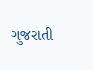ગુજરાતી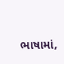ભાષામાં,